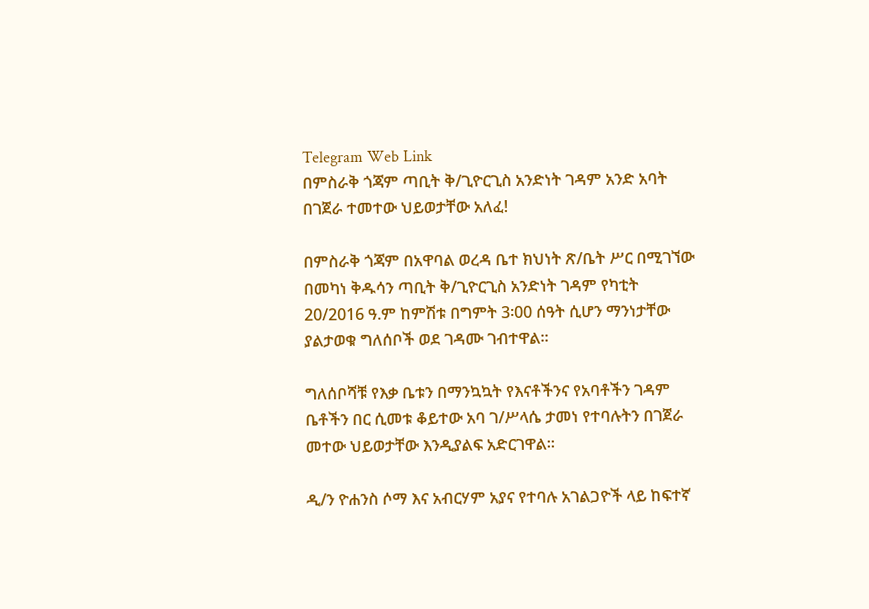Telegram Web Link
በምስራቅ ጎጃም ጣቢት ቅ/ጊዮርጊስ አንድነት ገዳም አንድ አባት በገጀራ ተመተው ህይወታቸው አለፈ!

በምስራቅ ጎጃም በአዋባል ወረዳ ቤተ ክህነት ጽ/ቤት ሥር በሚገኘው በመካነ ቅዱሳን ጣቢት ቅ/ጊዮርጊስ አንድነት ገዳም የካቲት 20/2016 ዓ.ም ከምሽቱ በግምት 3፡00 ሰዓት ሲሆን ማንነታቸው ያልታወቁ ግለሰቦች ወደ ገዳሙ ገብተዋል።

ግለሰቦሻቹ የእቃ ቤቱን በማንኳኳት የእናቶችንና የአባቶችን ገዳም ቤቶችን በር ሲመቱ ቆይተው አባ ገ/ሥላሴ ታመነ የተባሉትን በገጀራ መተው ህይወታቸው እንዲያልፍ አድርገዋል።

ዲ/ን ዮሐንስ ሶማ እና አብርሃም አያና የተባሉ አገልጋዮች ላይ ከፍተኛ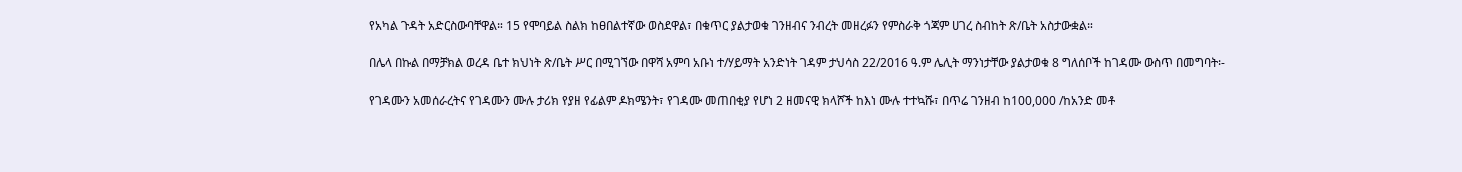የአካል ጉዳት አድርስውባቸዋል። 15 የሞባይል ስልክ ከፀበልተኛው ወስደዋል፣ በቁጥር ያልታወቁ ገንዘብና ንብረት መዘረፉን የምስራቅ ጎጃም ሀገረ ስብከት ጽ/ቤት አስታውቋል።

በሌላ በኩል በማቻክል ወረዳ ቤተ ክህነት ጽ/ቤት ሥር በሚገኘው በዋሻ አምባ አቡነ ተ/ሃይማት አንድነት ገዳም ታህሳስ 22/2016 ዓ.ም ሌሊት ማንነታቸው ያልታወቁ 8 ግለሰቦች ከገዳሙ ውስጥ በመግባት፡-

የገዳሙን አመሰራረትና የገዳሙን ሙሉ ታሪክ የያዘ የፊልም ዶክሜንት፣ የገዳሙ መጠበቂያ የሆነ 2 ዘመናዊ ክላሾች ከእነ ሙሉ ተተኳሹ፣ በጥሬ ገንዘብ ከ100,000 /ከአንድ መቶ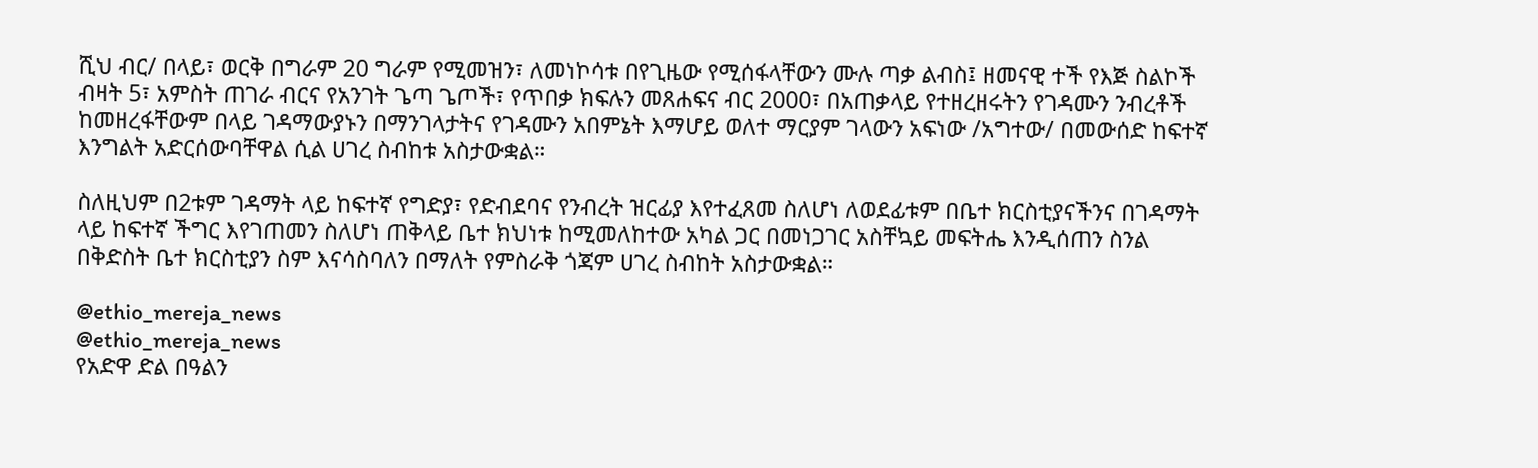ሺህ ብር/ በላይ፣ ወርቅ በግራም 20 ግራም የሚመዝን፣ ለመነኮሳቱ በየጊዜው የሚሰፋላቸውን ሙሉ ጣቃ ልብስ፤ ዘመናዊ ተች የእጅ ስልኮች ብዛት 5፣ አምስት ጠገራ ብርና የአንገት ጌጣ ጌጦች፣ የጥበቃ ክፍሉን መጸሐፍና ብር 2000፣ በአጠቃላይ የተዘረዘሩትን የገዳሙን ንብረቶች ከመዘረፋቸውም በላይ ገዳማውያኑን በማንገላታትና የገዳሙን አበምኔት እማሆይ ወለተ ማርያም ገላውን አፍነው /አግተው/ በመውሰድ ከፍተኛ እንግልት አድርሰውባቸዋል ሲል ሀገረ ስብከቱ አስታውቋል።

ስለዚህም በ2ቱም ገዳማት ላይ ከፍተኛ የግድያ፣ የድብደባና የንብረት ዝርፊያ እየተፈጸመ ስለሆነ ለወደፊቱም በቤተ ክርስቲያናችንና በገዳማት ላይ ከፍተኛ ችግር እየገጠመን ስለሆነ ጠቅላይ ቤተ ክህነቱ ከሚመለከተው አካል ጋር በመነጋገር አስቸኳይ መፍትሔ እንዲሰጠን ስንል በቅድስት ቤተ ክርስቲያን ስም እናሳስባለን በማለት የምስራቅ ጎጃም ሀገረ ስብከት አስታውቋል።

@ethio_mereja_news
@ethio_mereja_news
የአድዋ ድል በዓልን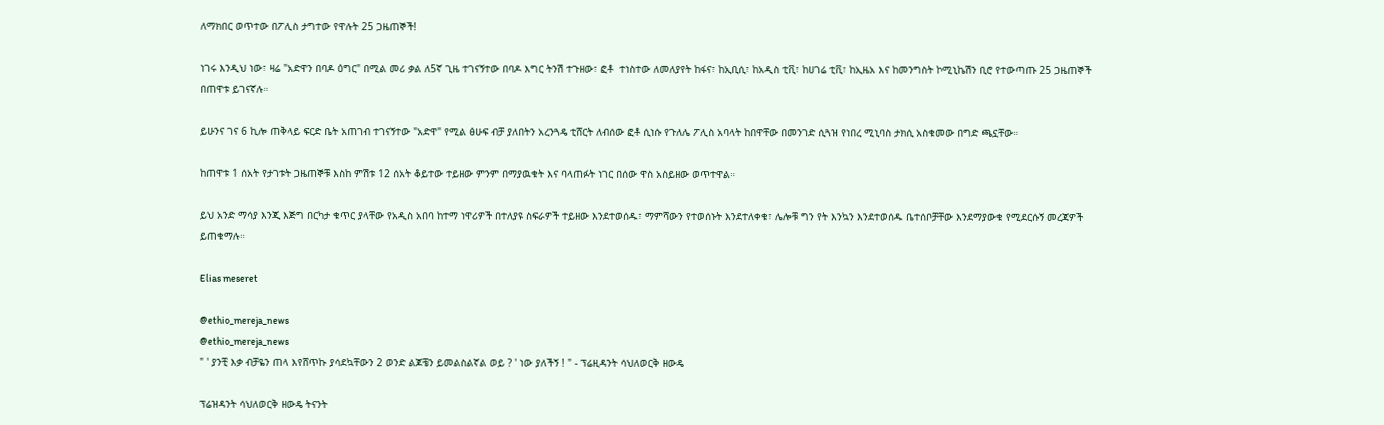ለማክበር ወጥተው በፖሊስ ታግተው የዋሉት 25 ጋዜጠኞች!

ነገሩ እንዲህ ነው፣ ዛሬ "አድዋን በባዶ ዕግር" በሚል መሪ ቃል ለ5ኛ ጊዜ ተገናኝተው በባዶ እግር ትንሽ ተጉዘው፣ ፎቶ  ተነስተው ለመለያየት ከፋና፣ ከኢቢሲ፣ ከአዲስ ቲቪ፣ ከሀገሬ ቲቪ፣ ከኢዜአ እና ከመንግስት ኮሚኒኬሽን ቢሮ የተውጣጡ 25 ጋዜጠኞች በጠዋቱ ይገናኛሉ።

ይሁንና ገና 6 ኪሎ ጠቅላይ ፍርድ ቤት አጠገብ ተገናኝተው "አድዋ" የሚል ፅሁፍ ብቻ ያለበትን አረንጓዴ ቲሸርት ለብሰው ፎቶ ሲነሱ የጉለሌ ፖሊስ አባላት ከበዋቸው በመንገድ ሲጓዝ የነበረ ሚኒባስ ታክሲ አስቁመው በግድ ጫኗቸው።

ከጠዋቱ 1 ሰአት የታገቱት ጋዜጠኞቹ እስከ ምሽቱ 12 ሰአት ቆይተው ተይዘው ምንም በማያዉቁት እና ባላጠፉት ነገር በሰው ዋስ አስይዘው ወጥተዋል።

ይህ አንድ ማሳያ እንጂ እጅግ በርካታ ቁጥር ያላቸው የአዲስ አበባ ከተማ ነዋሪዎች በተለያዩ ስፍራዎች ተይዘው እንደተወሰዱ፣ ማምሻውን የተወሰኑት እንደተለቀቁ፣ ሌሎቹ ግን የት እንኳን እንደተወሰዱ ቤተሰቦቻቸው እንደማያውቁ የሚደርሱኝ መረጃዎች ይጠቁማሉ።

Elias meseret

@ethio_mereja_news
@ethio_mereja_news
" ' ያንቺ እቃ ብቻዬን ጠላ እየሸጥኩ ያሳደኳቸውን 2 ወንድ ልጆቼን ይመልስልኛል ወይ ? ' ነው ያለችኝ ! " - ፕሬዚዳንት ሳህለወርቅ ዘውዴ

ፕሬዝዳንት ሳህለወርቅ ዘውዴ ትናንት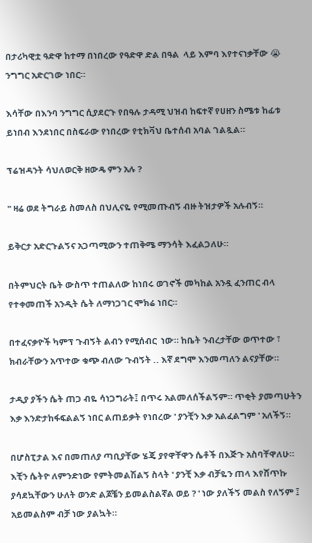በታሪካዊቷ ዓድዋ ከተማ በነበረው የዓድዋ ድል በዓል  ላይ እምባ እየተናነቃቸው 😭 ንግግር አድርገው ነበር።

እሳቸው በእንባ ንግግር ሲያደርጉ የበዓሉ ታዳሚ ህዝብ ከፍተኛ የሀዘን ስሜቱ ከፊቱ ይነበብ እንደነበር በስፍራው የነበረው የቲክቫህ ቤተሰብ አባል ገልጿል።

ፕሬዝዳንት ሳህለወርቅ ዘውዴ ምን አሉ ?

" ዛሬ ወደ ትግራይ ስመለስ በህሊናዬ የሚመጡብኝ ብዙ ትዝታዎች አሉብኝ።

ይቅርታ አድርጉልኝና አጋጣሚውን ተጠቅሜ ማንሳት እፈልጋለሁ።

በትምህርት ቤት ውስጥ ተጠልለው ከነበሩ ወገኖች መካከል አንዷ ፈንጠር ብላ የተቀመጠች አንዲት ሴት ለማነጋገር ሞክሬ ነበር።

በተፈናቃዮች ካምፕ ጉብኝት ልብን የሚሰብር  ነው። ከቤት ንብረታቸው ወጥተው ፣ ክብራቸውን አጥተው ቁጭ ብለው ጉብኝት .. እኛ ደግሞ እንመጣለን ልናያቸው።

ታዲያ ያችን ሴት ጠጋ ብዬ ሳነጋግራት፤ በጥሩ አልመለሰችልኝም። ጥቂት ያመጣሁትን እቃ እንድታከፋፍልልኝ ነበር ልጠይቃት የነበረው ' ያንቺን እቃ አልፈልግም ' አለችኝ።

በሆስፒታል እና በመጠለያ ጣቢያቸው ሄጄ ያየዋቸዋን ሴቶች በእጅጉ አስባቸዋለሁ። እቺን ሴትዮ ለምንድነው የምትመልሽልኝ ስላት ' ያንቺ እቃ ብቻዬን ጠላ እየሸጥኩ ያሳደኳቸውን ሁለት ወንድ ልጆቼን ይመልስልኛል ወይ ? ' ነው ያለችኝ መልስ የለኝም ፤ አይመልስም ብቻ ነው ያልኳት።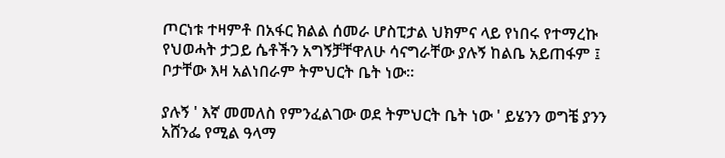ጦርነቱ ተዛምቶ በአፋር ክልል ሰመራ ሆስፒታል ህክምና ላይ የነበሩ የተማረኩ የህወሓት ታጋይ ሴቶችን አግኝቻቸዋለሁ ሳናግራቸው ያሉኝ ከልቤ አይጠፋም ፤ ቦታቸው እዛ አልነበራም ትምህርት ቤት ነው።

ያሉኝ ' እኛ መመለስ የምንፈልገው ወደ ትምህርት ቤት ነው ' ይሄንን ወግቼ ያንን አሸንፌ የሚል ዓላማ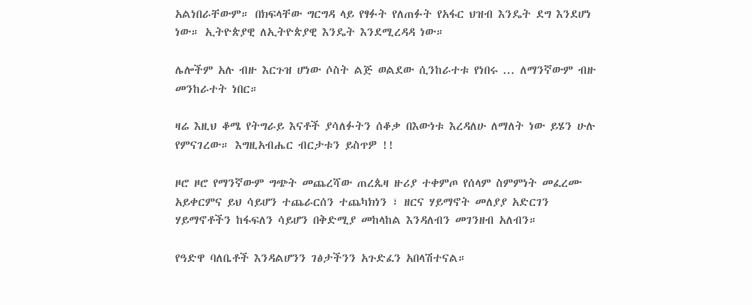አልነበራቸውም። በክፍላቸው ግርግዳ ላይ የፃፉት የለጠፉት የአፋር ህዝብ እንዴት ደግ እንደሆነ ነው። ኢትዮጵያዊ ለኢትዮጵያዊ እንዴት እንደሚረዳዳ ነው።

ሌሎችም አሉ ብዙ እርጉዝ ሆነው ሶስት ልጅ ወልደው ሲንከራተቱ የነበሩ ... ለማንኛውም ብዙ መንከራተት ነበር።

ዛሬ እዚህ ቆሜ የትግራይ እናቶች ያሳለፉትን ሰቆቃ በእውነቱ እረዳለሁ ለማለት ነው ይሄን ሁሉ የምናገረው። እግዚአብሔር ብርታቱን ይስጥዎ !!

ዞሮ ዞሮ የማንኛውም ግጭት መጨረሻው ጠረጴዛ ዙሪያ ተቀምጦ የሰላም ስምምነት መፈረሙ አይቀርምና ይህ ሳይሆን ተጨራርሰን ተጨካክነን ፣ ዘርና ሃይማኖት መለያያ አድርገን ሃይማኖቶችን ከፋፍለን ሳይሆን በቅድሚያ መከላከል እንዳለብን መገንዘብ አለብን።

የዓድዋ ባለቤቶች እንዳልሆንን ገፅታችንን አጉድፈን አበላሽተናል።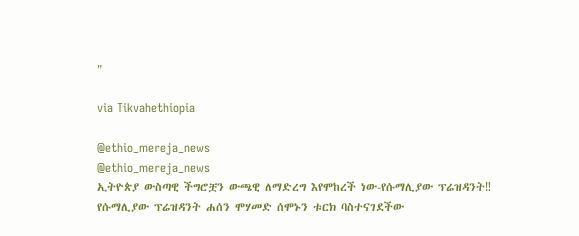"

via Tikvahethiopia

@ethio_mereja_news
@ethio_mereja_news
ኢትዮጵያ ውስጣዊ ችግሮቿን ውጫዊ ለማድረግ እየሞከረች ነው-የሱማሊያው ፕሬዝዳንት‼
የሱማሊያው ፕሬዝዳንት ሐሰን ሞሃመድ ሰሞኑን ቱርክ ባስተናገደችው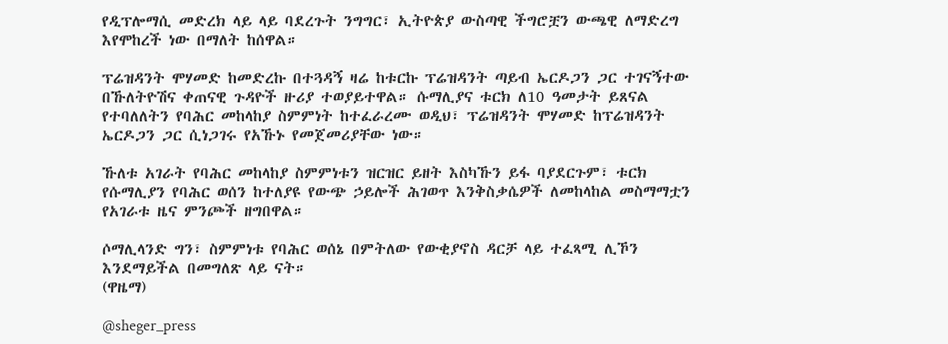የዲፕሎማሲ መድረክ ላይ ላይ ባደረጉት ንግግር፣ ኢትዮጵያ ውስጣዊ ችግሮቿን ውጫዊ ለማድረግ እየሞከረች ነው በማለት ከሰዋል።

ፕሬዝዳንት ሞሃመድ ከመድረኩ በተጓዳኝ ዛሬ ከቱርኩ ፕሬዝዳንት ጣይብ ኤርዶጋን ጋር ተገናኝተው በኹለትዮሽና ቀጠናዊ ጉዳዮች ዙሪያ ተወያይተዋል። ሱማሊያና ቱርክ ለ10 ዓመታት ይጸናል የተባለለትን የባሕር መከላከያ ስምምነት ከተፈራረሙ ወዲህ፣ ፕሬዝዳንት ሞሃመድ ከፕሬዝዳንት ኤርዶጋን ጋር ሲነጋገሩ የአኹኑ የመጀመሪያቸው ነው።

ኹለቱ አገራት የባሕር መከላከያ ስምምነቱን ዝርዝር ይዘት እስካኹን ይፋ ባያደርጉም፣ ቱርክ የሱማሊያን የባሕር ወሰን ከተለያዩ የውጭ ኃይሎች ሕገወጥ እንቅስቃሴዎች ለመከላከል መስማማቷን የአገራቱ ዜና ምንጮች ዘግበዋል።

ሶማሊላንድ ግን፣ ስምምነቱ የባሕር ወሰኔ በምትለው የውቂያኖስ ዳርቻ ላይ ተፈጻሚ ሊኾን እንደማይችል በመግለጽ ላይ ናት።
(ዋዜማ)

@sheger_press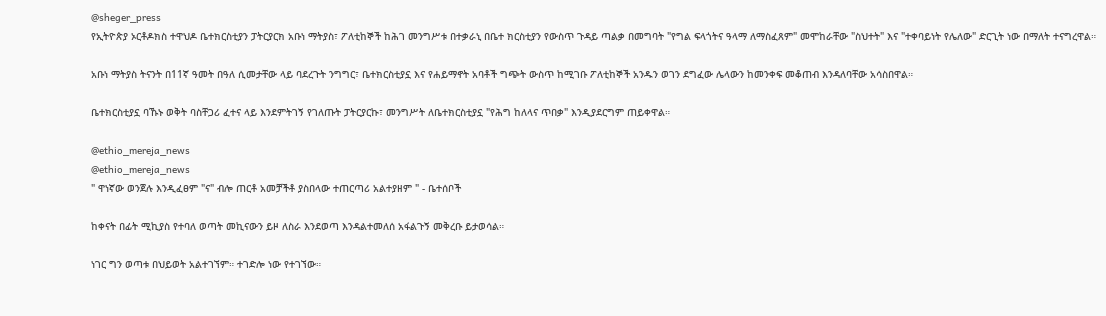@sheger_press
የኢትዮጵያ ኦርቶዶክስ ተዋህዶ ቤተክርስቲያን ፓትርያርክ አቡነ ማትያስ፣ ፖለቲከኞች ከሕገ መንግሥቱ በተቃራኒ በቤተ ክርስቲያን የውስጥ ጉዳይ ጣልቃ በመግባት "የግል ፍላጎትና ዓላማ ለማስፈጸም" መሞከራቸው "ስህተት" እና "ተቀባይነት የሌለው" ድርጊት ነው በማለት ተናግረዋል።

አቡነ ማትያስ ትናንት በ11ኛ ዓመት በዓለ ሲመታቸው ላይ ባደረጉት ንግግር፣ ቤተክርስቲያኗ እና የሐይማኖት አባቶች ግጭት ውስጥ ከሚገቡ ፖለቲከኞች አንዱን ወገን ደግፈው ሌላውን ከመንቀፍ መቆጠብ እንዳለባቸው አሳስበዋል።

ቤተክርስቲያኗ ባኹኑ ወቅት ባስቸጋሪ ፈተና ላይ እንደምትገኝ የገለጡት ፓትርያርኩ፣ መንግሥት ለቤተክርስቲያኗ "የሕግ ከለላና ጥበቃ" እንዲያደርግም ጠይቀዋል።

@ethio_mereja_news
@ethio_mereja_news
" ዋነኛው ወንጀሉ እንዲፈፀም "ና" ብሎ ጠርቶ አመቻችቶ ያስበላው ተጠርጣሪ አልተያዘም " - ቤተሰቦች

ከቀናት በፊት ሚኪያስ የተባለ ወጣት መኪናውን ይዞ ለስራ እንደወጣ እንዳልተመለሰ አፋልጉኝ መቅረቡ ይታወሳል።

ነገር ግን ወጣቱ በህይወት አልተገኘም። ተገድሎ ነው የተገኘው።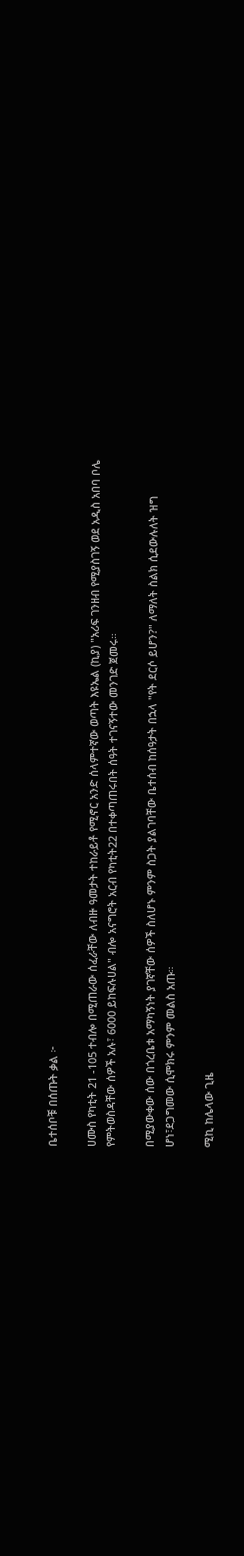ቤተሰቦቹ በሰጡት ቃል ፦

ሀሙስ የካቲት 21 -105 ተብሎ በሚጠራው ሰፈራቸው ለብዙ ዓመታት ተከራይቶ የሚኖር አንድ ሰላምተኛው ወጣት እዩኤል (ኪያ) "አሪፍ ገንዘብ የሚያስገኝ ወደ አዲስ አበባ ቦሌ የምትወስዳቸው ሰዎች አሉ፣ 6000 ይከፍሉሀል" ብሎ አናግሮት አርብ የካቲት22 በተቀጣጠሩበት ሰዓት ተገናኝተው መንገድ ጀመሩ።

በሚያውቀው ሰው በጎረቤቱ አማካኝነት ያገኛቸው ሰዎች ስለሆኑ ምንም ስጋት ያልገባቸው ቤተሰብ ከሰዓታት በኋላ "የት ደርሶ ይሆን?" ለማለት ስልክ ሲደውሉለት ዝግ ሆነ፣ደጋግመው ሲሞክሩ ምንም መልስ አጡ።

ሚኪ ከሌላው ጊዜ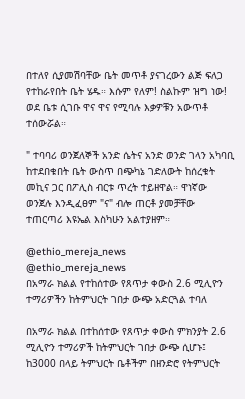በተለየ ሲያመሽባቸው ቤት መጥቶ ያናገረውን ልጅ ፍለጋ የተከራየበት ቤት ሄዱ። እሱም የለም! ስልኩም ዝግ ነው! ወደ ቤቱ ሲገቡ ዋና ዋና የሚባሉ እቃዎቹን አውጥቶ ተሰውሯል።

" ተባባሪ ወንጀለኞች አንድ ሴትና አንድ ወንድ ገላን አካባቢ ከተደበቁበት ቤት ውስጥ በጭካኔ ገድለውት ከሰረቁት መኪና ጋር በፖሊስ ብርቱ ጥረት ተይዘዋል። ዋነኛው ወንጀሉ እንዲፈፀም "ና" ብሎ ጠርቶ ያመቻቸው ተጠርጣሪ እዩኤል እስካሁን አልተያዘም።

@ethio_mereja_news
@ethio_mereja_news
በአማራ ክልል የተከሰተው የጸጥታ ቀውስ 2.6 ሚሊዮን ተማሪዎችን ከትምህርት ገበታ ውጭ አድርጓል ተባለ

በአማራ ክልል በተከሰተው የጸጥታ ቀውስ ምክንያት 2.6 ሚሊዮን ተማሪዎች ከትምህርት ገበታ ውጭ ሲሆኑ፤ ከ3000 በላይ ትምህርት ቤቶችም በዘንድሮ የትምህርት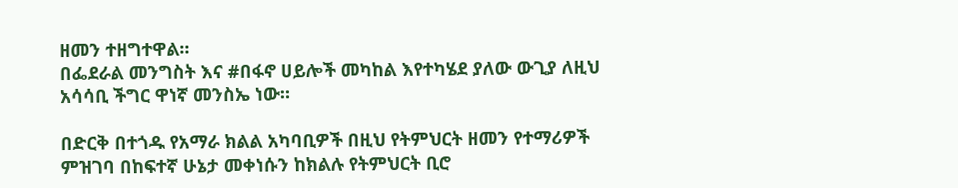ዘመን ተዘግተዋል።
በፌደራል መንግስት እና #በፋኖ ሀይሎች መካከል እየተካሄደ ያለው ውጊያ ለዚህ አሳሳቢ ችግር ዋነኛ መንስኤ ነው።

በድርቅ በተጎዱ የአማራ ክልል አካባቢዎች በዚህ የትምህርት ዘመን የተማሪዎች ምዝገባ በከፍተኛ ሁኔታ መቀነሱን ከክልሉ የትምህርት ቢሮ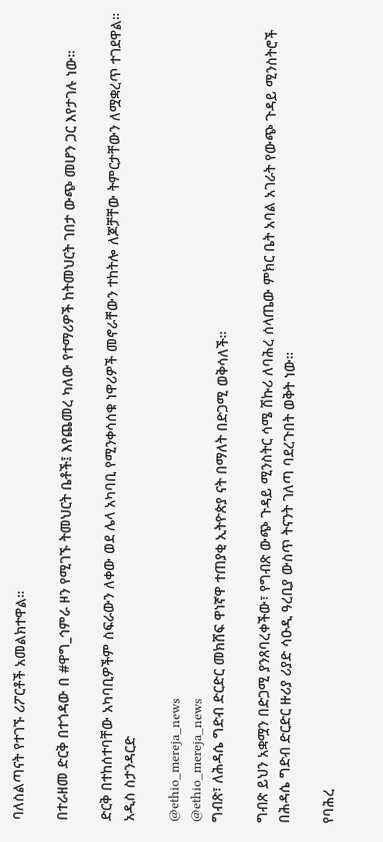ባለስልጣናት የተገኙ ሪፖርቶች አመልክተዋል።

በተራዘመ ድርቅ በተጎዳው በ #ዋግ_ኅምራ ዞን የሚገኙ ትመህርት ቤቶች፤ እየጨመረ ካለው የተማሪዎች ከትመህርት ገበታ ውጭ መሆን ጋር እየታገሉ ነው።

ድርቅ በተከሰተባቸው አካባቢዎችም ስፍራውን ለቀው ወደ ሌላ አካባቢ የሚንቀሳሰቁ ነዋሪዎች መኖራቸውን ተከትሎ ለጆቻቸው ትምርታቸውን ለሟቋረጥ ተገደዋል።
አዲስ ስታንዳርድ

@ethio_mereja_news
@ethio_mereja_news
ግብጽ፣ ለሕዳሴ ግድብ ድርድር መክሸፍ ዋነኛዋ ተጠያቂ ኢትዮጵያ ናት በማለት በድጋሚ ወቅሳለች።

ግብጽ ይህን አቋሟን በድጋሚ ያንጸባረቀችው፣ የግብጽ ውጭ ጉዳይ ሚንስትር ሳሜ ሽኩሪ ለባሕረ ሰላጤው ምክር ቤት አባል አገራት የውጭ ጉዳይ ሚንስትሮች በሕዳሴ ግድብ ድርድር ዙሪያ ሪያድ ሳዑዲ ዓረቢያ ውስጥ ትናንት ገለጣ ባደረጉበት ወቅት ነው።

የባሕረ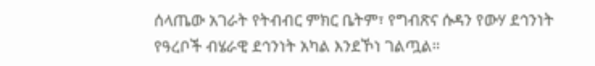ሰላጤው አገራት የትብብር ምክር ቤትም፣ የግብጽና ሱዳን የውሃ ደኅንነት የዓረቦች ብሄራዊ ደኅንነት አካል እንደኾነ ገልጧል።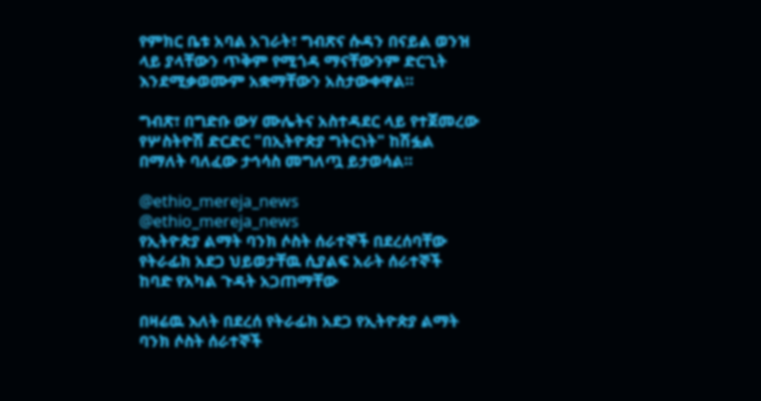የምክር ቤቱ አባል አገራት፣ ግብጽና ሱዳን በናይል ወንዝ ላይ ያላቸውን ጥቅም የሚጎዳ ማናቸውንም ድርጊት እንደሚቃወሙም አቋማቸውን አስታውቀዋል።

ግብጽ፣ በግድቡ ውሃ ሙሌትና አስተዳደር ላይ የተጀመረው የሦስትዮሽ ድርድር "በኢትዮጵያ ግትርነት" ከሽፏል በማለት ባለፈው ታኅሳስ መግለጧ ይታወሳል።

@ethio_mereja_news
@ethio_mereja_news
የኢትዮጵያ ልማት ባንክ ሶስት ሰራተኞች በደረሰባቸው የትራፊክ አደጋ ህይወታቸዉ ሲያልፍ አራት ሰራተኞች  ከባድ የአካል ጉዳት አጋጠማቸው

በዛሬዉ እለት በደረሰ የትራፊክ አደጋ የኢትዮጵያ ልማት ባንክ ሶስት ሰራተኞች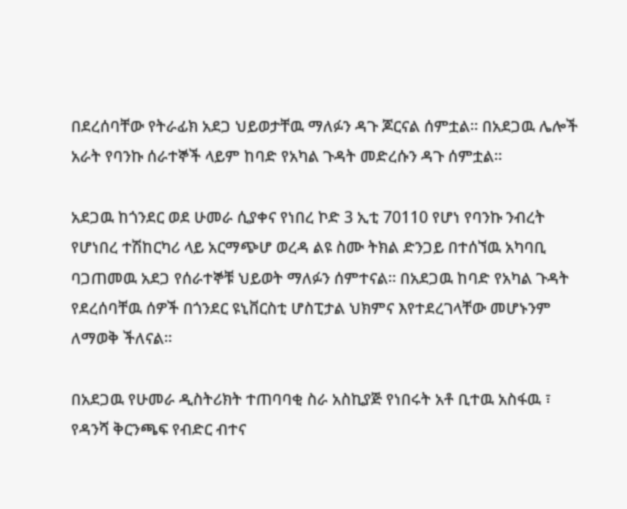በደረሰባቸው የትራፊክ አደጋ ህይወታቸዉ ማለፉን ዳጉ ጆርናል ሰምቷል። በአደጋዉ ሌሎች አራት የባንኩ ሰራተኞች ላይም ከባድ የአካል ጉዳት መድረሱን ዳጉ ሰምቷል።

አደጋዉ ከጎንደር ወደ ሁመራ ሲያቀና የነበረ ኮድ 3 ኢቲ 70110 የሆነ የባንኩ ንብረት የሆነበረ ተሽከርካሪ ላይ አርማጭሆ ወረዳ ልዩ ስሙ ትክል ድንጋይ በተሰኘዉ አካባቢ ባጋጠመዉ አደጋ የሰራተኞቹ ህይወት ማለፉን ሰምተናል። በአደጋዉ ከባድ የአካል ጉዳት የደረሰባቸዉ ሰዎች በጎንደር ዩኒቨርስቲ ሆስፒታል ህክምና እየተደረገላቸው መሆኑንም ለማወቅ ችለናል።

በአደጋዉ የሁመራ ዲስትሪክት ተጠባባቂ ስራ አስኪያጅ የነበሩት አቶ ቢተዉ አስፋዉ ፣ የዳንሻ ቅርንጫፍ የብድር ብተና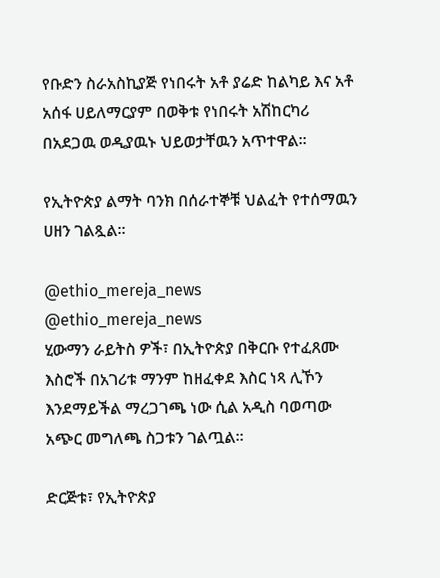የቡድን ስራአስኪያጅ የነበሩት አቶ ያሬድ ከልካይ እና አቶ አሰፋ ሀይለማርያም በወቅቱ የነበሩት አሽከርካሪ በአደጋዉ ወዲያዉኑ ህይወታቸዉን አጥተዋል።

የኢትዮጵያ ልማት ባንክ በሰራተኞቹ ህልፈት የተሰማዉን ሀዘን ገልጿል።

@ethio_mereja_news
@ethio_mereja_news
ሂውማን ራይትስ ዎች፣ በኢትዮጵያ በቅርቡ የተፈጸሙ እስሮች በአገሪቱ ማንም ከዘፈቀደ እስር ነጻ ሊኾን እንደማይችል ማረጋገጫ ነው ሲል አዲስ ባወጣው አጭር መግለጫ ስጋቱን ገልጧል።

ድርጅቱ፣ የኢትዮጵያ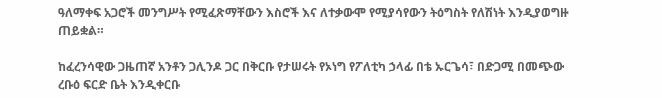ዓለማቀፍ አጋሮች መንግሥት የሚፈጽማቸውን እስሮች እና ለተቃውሞ የሚያሳየውን ትዕግስት የለሽነት እንዲያወግዙ ጠይቋል።

ከፈረንሳዊው ጋዜጠኛ አንቶን ጋሊንዶ ጋር በቅርቡ የታሠሩት የኦነግ የፖለቲካ ኃላፊ በቴ ኡርጌሳ፣ በድጋሚ በመጭው ረቡዕ ፍርድ ቤት እንዲቀርቡ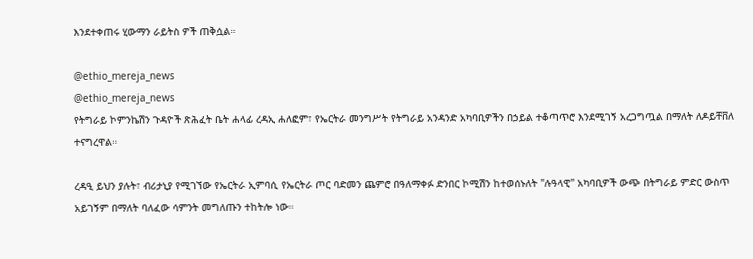እንደተቀጠሩ ሂውማን ራይትስ ዎች ጠቅሷል።

@ethio_mereja_news
@ethio_mereja_news
የትግራይ ኮምንኬሽን ጉዳዮች ጽሕፈት ቤት ሐላፊ ረዳኢ ሐለፎም፣ የኤርትራ መንግሥት የትግራይ አንዳንድ አካባቢዎችን በኃይል ተቆጣጥሮ እንደሚገኝ አረጋግጧል በማለት ለዶይቸቨለ ተናግረዋል።

ረዳዒ ይህን ያሉት፣ ብሪታኒያ የሚገኘው የኤርትራ ኢምባሲ የኤርትራ ጦር ባድመን ጨምሮ በዓለማቀፉ ድንበር ኮሚሽን ከተወሰኑለት "ሉዓላዊ" አካባቢዎች ውጭ በትግራይ ምድር ውስጥ አይገኝም በማለት ባለፈው ሳምንት መግለጡን ተከትሎ ነው።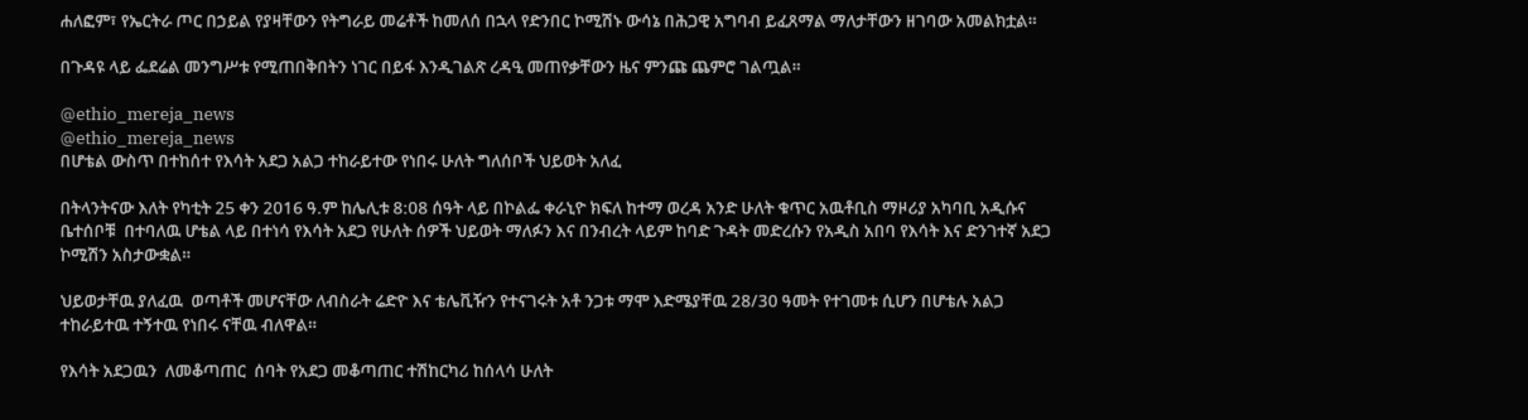ሐለፎም፣ የኤርትራ ጦር በኃይል የያዛቸውን የትግራይ መሬቶች ከመለሰ በኋላ የድንበር ኮሚሽኑ ውሳኔ በሕጋዊ አግባብ ይፈጸማል ማለታቸውን ዘገባው አመልክቷል።

በጉዳዩ ላይ ፌደሬል መንግሥቱ የሚጠበቅበትን ነገር በይፋ እንዲገልጽ ረዳዒ መጠየቃቸውን ዜና ምንጩ ጨምሮ ገልጧል።

@ethio_mereja_news
@ethio_mereja_news
በሆቴል ውስጥ በተከሰተ የእሳት አደጋ አልጋ ተከራይተው የነበሩ ሁለት ግለሰቦች ህይወት አለፈ

በትላንትናው እለት የካቲት 25 ቀን 2016 ዓ.ም ከሌሊቱ 8:08 ሰዓት ላይ በኮልፌ ቀራኒዮ ክፍለ ከተማ ወረዳ አንድ ሁለት ቁጥር አዉቶቢስ ማዞሪያ አካባቢ አዲሱና ቤተሰቦቹ  በተባለዉ ሆቴል ላይ በተነሳ የእሳት አደጋ የሁለት ሰዎች ህይወት ማለፉን እና በንብረት ላይም ከባድ ጉዳት መድረሱን የአዲስ አበባ የእሳት እና ድንገተኛ አደጋ ኮሚሽን አስታውቋል።

ህይወታቸዉ ያለፈዉ  ወጣቶች መሆናቸው ለብስራት ሬድዮ እና ቴሌቪዥን የተናገሩት አቶ ንጋቱ ማሞ እድሜያቸዉ 28/30 ዓመት የተገመቱ ሲሆን በሆቴሉ አልጋ ተከራይተዉ ተኝተዉ የነበሩ ናቸዉ ብለዋል።

የእሳት አደጋዉን  ለመቆጣጠር  ሰባት የአደጋ መቆጣጠር ተሽከርካሪ ከሰላሳ ሁለት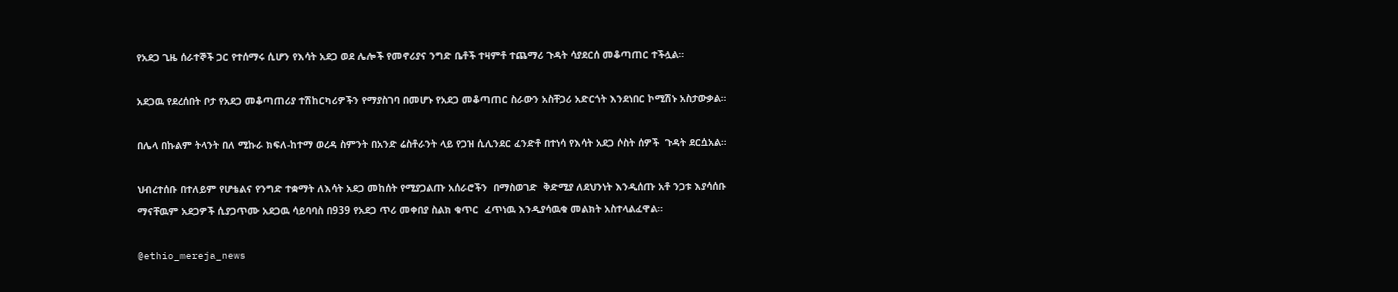የአደጋ ጊዜ ሰራተኞች ጋር የተሰማሩ ሲሆን የእሳት አደጋ ወደ ሌሎች የመኖሪያና ንግድ ቤቶች ተዛምቶ ተጨማሪ ጉዳት ሳያደርሰ መቆጣጠር ተችሏል።

አደጋዉ የደረሰበት ቦታ የአደጋ መቆጣጠሪያ ተሽከርካሪዎችን የማያስገባ በመሆኑ የአደጋ መቆጣጠር ስራውን አስቸጋሪ አድርጎት እንደነበር ኮሚሽኑ አስታውቃል።

በሌላ በኩልም ትላንት በለ ሚኩራ ክፍለ-ከተማ ወረዳ ስምንት በአንድ ሬስቶራንት ላይ የጋዝ ሲሊንደር ፈንድቶ በተነሳ የእሳት አደጋ ሶስት ሰዎች  ጉዳት ደርሷአል።

ህብረተሰቡ በተለይም የሆቴልና የንግድ ተቋማት ለእሳት አደጋ መከሰት የሚያጋልጡ አሰራሮችን  በማስወገድ  ቅድሚያ ለደህንነት እንዲሰጡ አቶ ንጋቱ እያሳሰቡ  ማናቸዉም አደጋዎች ሲያጋጥሙ አደጋዉ ሳይባባስ በ939 የአደጋ ጥሪ መቀበያ ስልክ ቁጥር  ፈጥነዉ እንዲያሳዉቁ መልክት አስተላልፈዋል።

@ethio_mereja_news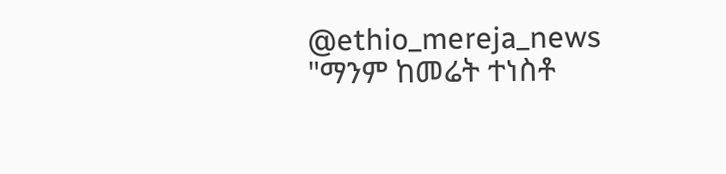@ethio_mereja_news
"ማንም ከመሬት ተነስቶ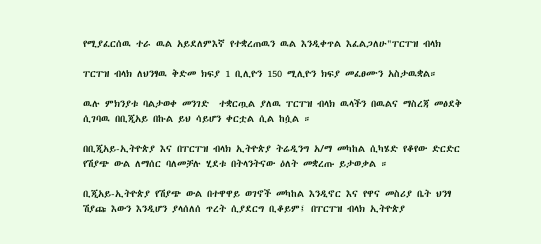የሚያፈርሰዉ ተራ ዉል አይደለምእኛ የተቋረጠዉን ዉል እንዲቀጥል እፈልጋለሁ"ፐርፐዝ ብላክ

ፐርፐዝ ብላክ ለህንፃዉ ቅድመ ክፍያ 1 ቢሊዮን 150 ሚሊዮን ክፍያ መፈፀሙን አስታዉቋል።

ዉሉ ምክንያቱ ባልታወቀ መንገድ  ተቋርጧል ያለዉ ፐርፐዝ ብላክ ዉላችን በዉልና ማስረጃ መፅደቅ ሲገባዉ በቢጂአይ በኩል ይህ ሳይሆን ቀርቷል ሲል ከሷል ።

በቢጂአይ-ኢትዮጵያ እና በፐርፐዝ ብላክ ኢትዮጵያ ትሬዲንግ አ/ማ መካከል ሲካሄድ የቆየው ድርድር የሽያጭ ውል ለማሰር ባለመቻሉ ሂደቱ በትላንትናው ዕለት መቋረጡ ይታወቃል ።

ቢጂአይ-ኢትዮጵያ የሽያጭ ውል በተዋዋይ ወገኖች መካከል እንዲኖር እና የዋና መስሪያ ቤት ህንፃ ሽያጩ እውን እንዲሆን ያላሰለሰ ጥረት ሲያደርግ ቢቆይም፤ በፐርፐዝ ብላክ ኢትዮጵያ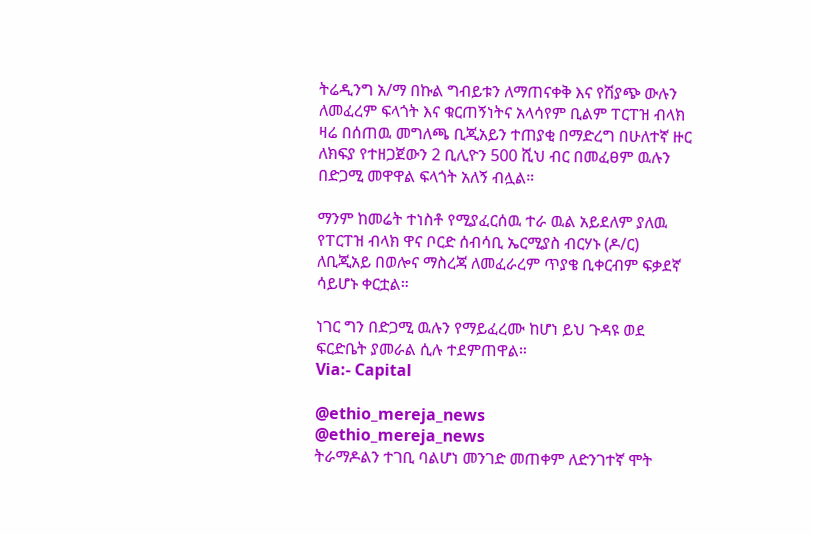ትሬዲንግ አ/ማ በኩል ግብይቱን ለማጠናቀቅ እና የሽያጭ ውሉን ለመፈረም ፍላጎት እና ቁርጠኝነትና አላሳየም ቢልም ፐርፐዝ ብላክ ዛሬ በሰጠዉ መግለጫ ቢጂአይን ተጠያቂ በማድረግ በሁለተኛ ዙር ለክፍያ የተዘጋጀውን 2 ቢሊዮን 500 ሺህ ብር በመፈፀም ዉሉን በድጋሚ መዋዋል ፍላጎት አለኝ ብሏል።

ማንም ከመሬት ተነስቶ የሚያፈርሰዉ ተራ ዉል አይደለም ያለዉ የፐርፐዝ ብላክ ዋና ቦርድ ሰብሳቢ ኤርሚያስ ብርሃኑ (ዶ/ር) ለቢጂአይ በወሎና ማስረጃ ለመፈራረም ጥያቄ ቢቀርብም ፍቃደኛ ሳይሆኑ ቀርቷል።

ነገር ግን በድጋሚ ዉሉን የማይፈረሙ ከሆነ ይህ ጉዳዩ ወደ  ፍርድቤት ያመራል ሲሉ ተደምጠዋል።
Via:- Capital

@ethio_mereja_news
@ethio_mereja_news
ትራማዶልን ተገቢ ባልሆነ መንገድ መጠቀም ለድንገተኛ ሞት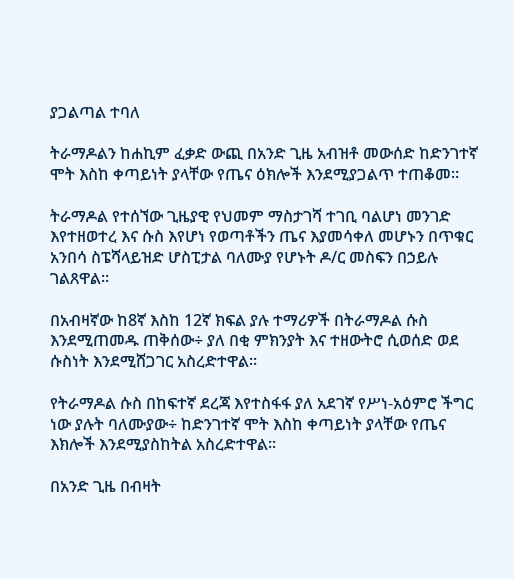ያጋልጣል ተባለ

ትራማዶልን ከሐኪም ፈቃድ ውጪ በአንድ ጊዜ አብዝቶ መውሰድ ከድንገተኛ ሞት እስከ ቀጣይነት ያላቸው የጤና ዕክሎች እንደሚያጋልጥ ተጠቆመ፡፡

ትራማዶል የተሰኘው ጊዜያዊ የህመም ማስታገሻ ተገቢ ባልሆነ መንገድ እየተዘወተረ እና ሱስ እየሆነ የወጣቶችን ጤና እያመሳቀለ መሆኑን በጥቁር አንበሳ ስፔሻላይዝድ ሆስፒታል ባለሙያ የሆኑት ዶ/ር መስፍን በኃይሉ ገልጸዋል፡፡

በአብዛኛው ከ8ኛ እስከ 12ኛ ክፍል ያሉ ተማሪዎች በትራማዶል ሱስ እንደሚጠመዱ ጠቅሰው÷ ያለ በቂ ምክንያት እና ተዘውትሮ ሲወሰድ ወደ ሱስነት እንደሚሸጋገር አስረድተዋል፡፡

የትራማዶል ሱስ በከፍተኛ ደረጃ እየተስፋፋ ያለ አደገኛ የሥነ-አዕምሮ ችግር ነው ያሉት ባለሙያው÷ ከድንገተኛ ሞት እስከ ቀጣይነት ያላቸው የጤና እክሎች እንደሚያስከትል አስረድተዋል፡፡

በአንድ ጊዜ በብዛት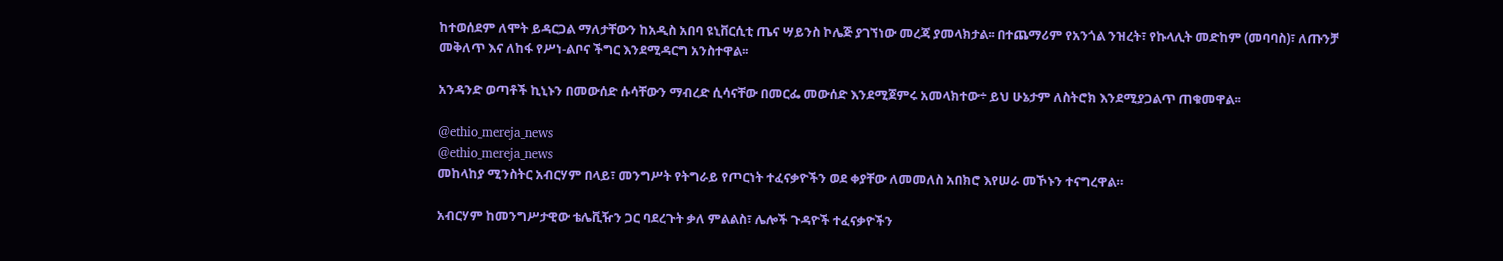ከተወሰደም ለሞት ይዳርጋል ማለታቸውን ከአዲስ አበባ ዩኒቨርሲቲ ጤና ሣይንስ ኮሌጅ ያገኘነው መረጃ ያመላክታል፡፡ በተጨማሪም የአንጎል ንዝረት፣ የኩላሊት መድከም (መባባስ)፣ ለጡንቻ መቅለጥ እና ለከፋ የሥነ-ልቦና ችግር እንደሚዳርግ አንስተዋል፡፡

አንዳንድ ወጣቶች ኪኒኑን በመውሰድ ሱሳቸውን ማብረድ ሲሳናቸው በመርፌ መውሰድ እንደሚጀምሩ አመላክተው÷ ይህ ሁኔታም ለስትሮክ እንደሚያጋልጥ ጠቁመዋል፡፡

@ethio_mereja_news
@ethio_mereja_news
መከላከያ ሚንስትር አብርሃም በላይ፣ መንግሥት የትግራይ የጦርነት ተፈናቃዮችን ወደ ቀያቸው ለመመለስ አበክሮ እየሠራ መኾኑን ተናግረዋል።

አብርሃም ከመንግሥታዊው ቴሌቪዥን ጋር ባደረጉት ቃለ ምልልስ፣ ሌሎች ጉዳዮች ተፈናቃዮችን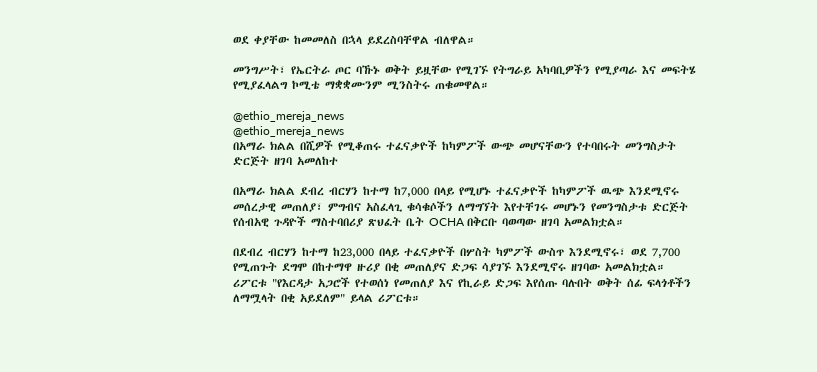ወደ ቀያቸው ከመመለስ በኋላ ይደረስባቸዋል ብለዋል።

መንግሥት፣ የኤርትራ ጦር ባኹኑ ወቅት ይዟቸው የሚገኙ የትግራይ አካባቢዎችን የሚያጣራ እና መፍትሄ የሚያፈላልግ ኮሚቴ ማቋቋሙንም ሚንስትሩ ጠቁመዋል።

@ethio_mereja_news
@ethio_mereja_news
በአማራ ክልል በሺዎች የሚቆጠሩ ተፈናቃዮች ከካምፖች ውጭ መሆናቸውን የተባበሩት መንግስታት ድርጅት ዘገባ አመለከተ

በአማራ ክልል ደብረ ብርሃን ከተማ ከ7,000 በላይ የሚሆኑ ተፈናቃዮች ከካምፖች ዉጭ እንደሚኖሩ መሰረታዊ መጠለያ፣ ምግብና አስፈላጊ ቁሳቁሶችን ለማግኘት እየተቸገሩ መሆኑን የመንግስታቱ ድርጅት የሰብአዊ ጉዳዮች ማስተባበሪያ ጽህፈት ቤት OCHA በቅርቡ ባወጣው ዘገባ አመልክቷል።

በደብረ ብርሃን ከተማ ከ23,000 በላይ ተፈናቃዮች በሦስት ካምፖች ውስጥ እንደሚኖሩ፣ ወደ 7,700 የሚጠጉት ደግሞ በከተማዋ ዙሪያ በቂ መጠለያና ድጋፍ ሳያገኙ እንደሚኖሩ ዘገባው አመልክቷል። ሪፖርቱ "የእርዳታ አጋሮች የተወሰነ የመጠለያ እና የኪራይ ድጋፍ እየሰጡ ባሉበት ወቅት ሰፊ ፍላጎቶችን ለማሟላት በቂ አይደለም" ይላል ሪፖርቱ።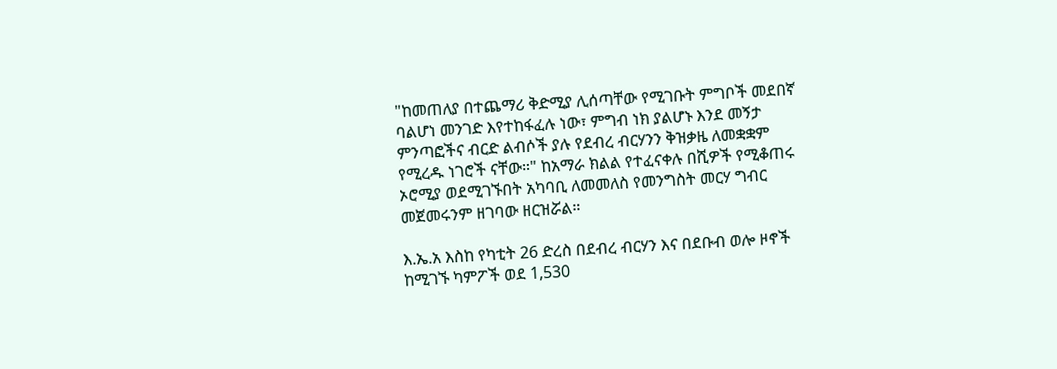"ከመጠለያ በተጨማሪ ቅድሚያ ሊሰጣቸው የሚገቡት ምግቦች መደበኛ ባልሆነ መንገድ እየተከፋፈሉ ነው፣ ምግብ ነክ ያልሆኑ እንደ መኝታ ምንጣፎችና ብርድ ልብሶች ያሉ የደብረ ብርሃንን ቅዝቃዜ ለመቋቋም የሚረዱ ነገሮች ናቸው።" ከአማራ ክልል የተፈናቀሉ በሺዎች የሚቆጠሩ ኦሮሚያ ወደሚገኙበት አካባቢ ለመመለስ የመንግስት መርሃ ግብር መጀመሩንም ዘገባው ዘርዝሯል።

እ.ኤ.አ እስከ የካቲት 26 ድረስ በደብረ ብርሃን እና በደቡብ ወሎ ዞኖች ከሚገኙ ካምፖች ወደ 1,530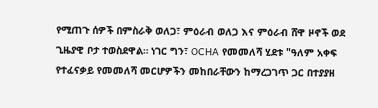የሚጠጉ ሰዎች በምስራቅ ወለጋ፣ ምዕራብ ወለጋ እና ምዕራብ ሸዋ ዞኖች ወደ ጊዜያዊ ቦታ ተወስደዋል። ነገር ግን፣ OCHA የመመለሻ ሂደቱ "ዓለም አቀፍ የተፈናቃይ የመመለሻ መርሆዎችን መከበራቸውን ከማረጋገጥ ጋር በተያያዘ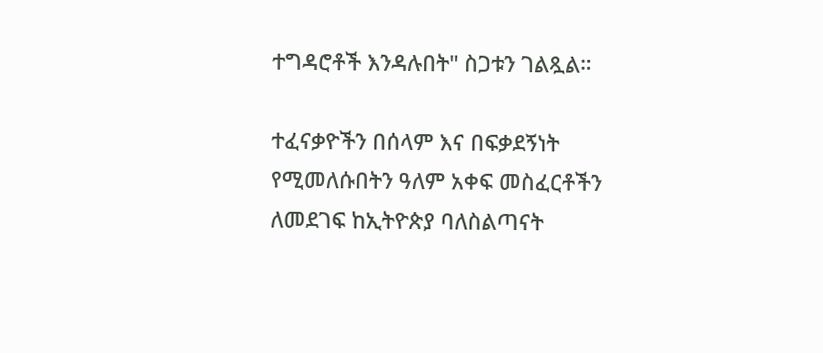ተግዳሮቶች እንዳሉበት" ስጋቱን ገልጿል።

ተፈናቃዮችን በሰላም እና በፍቃደኝነት የሚመለሱበትን ዓለም አቀፍ መስፈርቶችን ለመደገፍ ከኢትዮጵያ ባለስልጣናት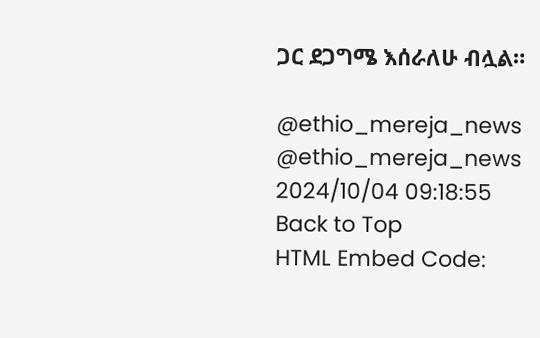ጋር ደጋግሜ እሰራለሁ ብሏል።

@ethio_mereja_news
@ethio_mereja_news
2024/10/04 09:18:55
Back to Top
HTML Embed Code: